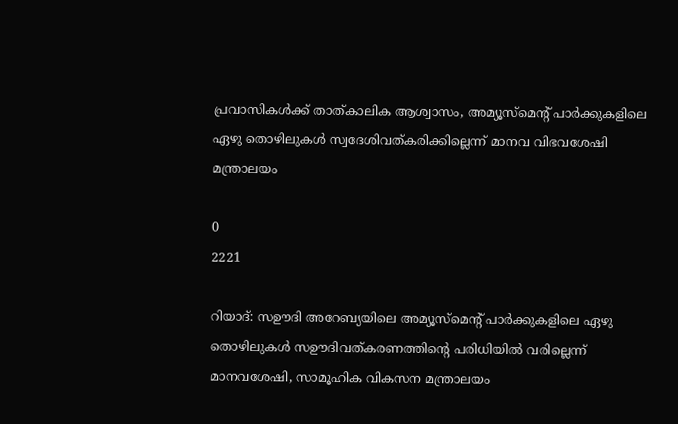പ്രവാസികൾക്ക് താത്കാലിക ആശ്വാസം, അമ്യൂസ്‌മെന്റ് പാര്‍ക്കുകളിലെ ഏഴു തൊഴിലുകള്‍ സ്വദേശിവത്കരിക്കില്ലെന്ന് മാനവ വിഭവശേഷി മന്ത്രാലയം

0
2221

റിയാദ്: സഊദി അറേബ്യയിലെ അമ്യൂസ്‌മെന്റ് പാര്‍ക്കുകളിലെ ഏഴു തൊഴിലുകള്‍ സഊദിവത്കരണത്തിന്റെ പരിധിയില്‍ വരില്ലെന്ന് മാനവശേഷി, സാമൂഹിക വികസന മന്ത്രാലയം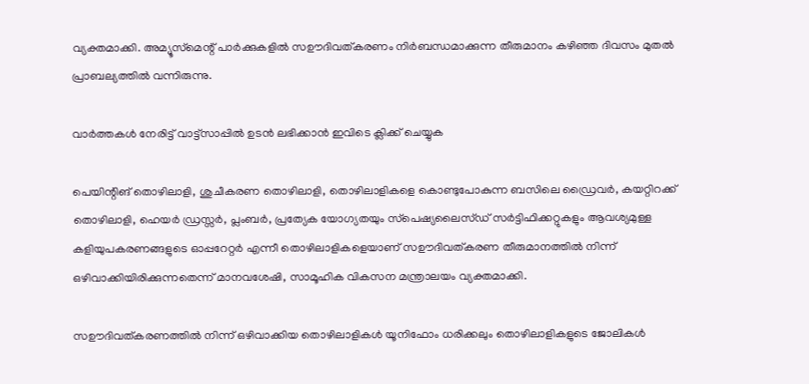വ്യക്തമാക്കി. അമ്യൂസ്‌മെന്റ് പാര്‍ക്കുകളില്‍ സഊദിവത്കരണം നിര്‍ബന്ധമാക്കുന്ന തീരുമാനം കഴിഞ്ഞ ദിവസം മുതല്‍ പ്രാബല്യത്തില്‍ വന്നിരുന്നു.

വാർത്തകൾ നേരിട്ട് വാട്ട്സാപ്പിൽ ഉടൻ ലഭിക്കാൻ ഇവിടെ ക്ലിക്ക് ചെയ്യുക

പെയിന്റിങ് തൊഴിലാളി, ശുചീകരണ തൊഴിലാളി, തൊഴിലാളികളെ കൊണ്ടുപോകുന്ന ബസിലെ ഡ്രൈവര്‍, കയറ്റിറക്ക് തൊഴിലാളി, ഹെയര്‍ ഡ്രസ്സര്‍, പ്ലംബര്‍, പ്രത്യേക യോഗ്യതയും സ്‌പെഷ്യലൈസ്ഡ് സര്‍ട്ടിഫിക്കറ്റുകളും ആവശ്യമുള്ള കളിയുപകരണങ്ങളുടെ ഓപ്പറേറ്റര്‍ എന്നീ തൊഴിലാളികളെയാണ് സഊദിവത്കരണ തീരുമാനത്തില്‍ നിന്ന് ഒഴിവാക്കിയിരിക്കുന്നതെന്ന് മാനവശേഷി, സാമൂഹിക വികസന മന്ത്രാലയം വ്യക്തമാക്കി.

സഊദിവത്കരണത്തില്‍ നിന്ന് ഒഴിവാക്കിയ തൊഴിലാളികള്‍ യൂനിഫോം ധരിക്കലും തൊഴിലാളികളുടെ ജോലികള്‍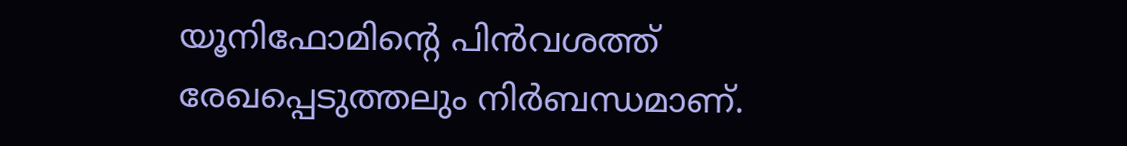യൂനിഫോമിന്റെ പിന്‍വശത്ത് രേഖപ്പെടുത്തലും നിര്‍ബന്ധമാണ്.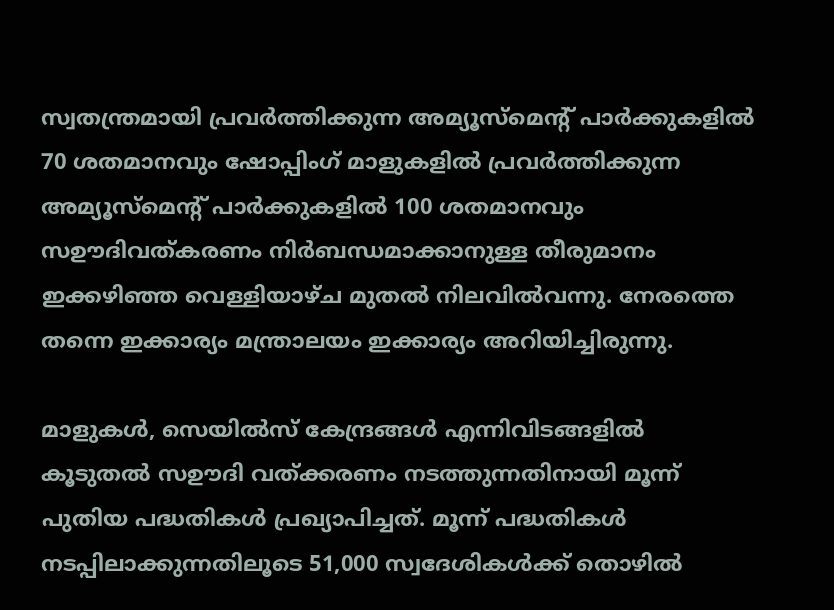സ്വതന്ത്രമായി പ്രവര്‍ത്തിക്കുന്ന അമ്യൂസ്‌മെന്റ് പാര്‍ക്കുകളില്‍ 70 ശതമാനവും ഷോപ്പിംഗ് മാളുകളില്‍ പ്രവര്‍ത്തിക്കുന്ന അമ്യൂസ്‌മെന്റ് പാര്‍ക്കുകളില്‍ 100 ശതമാനവും സഊദിവത്കരണം നിര്‍ബന്ധമാക്കാനുള്ള തീരുമാനം ഇക്കഴിഞ്ഞ വെള്ളിയാഴ്ച മുതല്‍ നിലവില്‍വന്നു. നേരത്തെ തന്നെ ഇക്കാര്യം മന്ത്രാലയം ഇക്കാര്യം അറിയിച്ചിരുന്നു.

മാളുകൾ, സെയിൽസ് കേന്ദ്രങ്ങൾ എന്നിവിടങ്ങളിൽ കൂടുതൽ സഊദി വത്ക്കരണം നടത്തുന്നതിനായി മൂന്ന് പുതിയ പദ്ധതികൾ പ്രഖ്യാപിച്ചത്. മൂന്ന് പദ്ധതികൾ നടപ്പിലാക്കുന്നതിലൂടെ 51,000 സ്വദേശികൾക്ക് തൊഴിൽ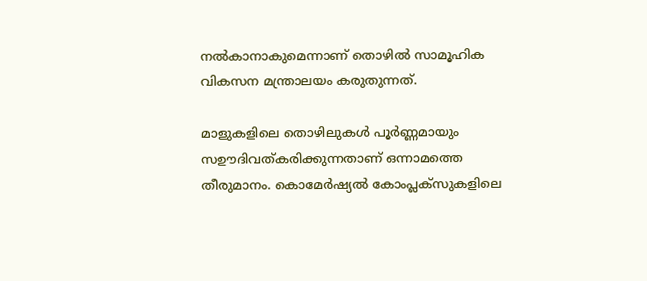നൽകാനാകുമെന്നാണ് തൊഴിൽ സാമൂഹിക വികസന മന്ത്രാലയം കരുതുന്നത്.

മാളുകളിലെ തൊഴിലുകൾ പൂർണ്ണമായും സഊദിവത്കരിക്കുന്നതാണ് ഒന്നാമത്തെ തീരുമാനം. കൊമേർഷ്യൽ കോംപ്ലക്സുകളിലെ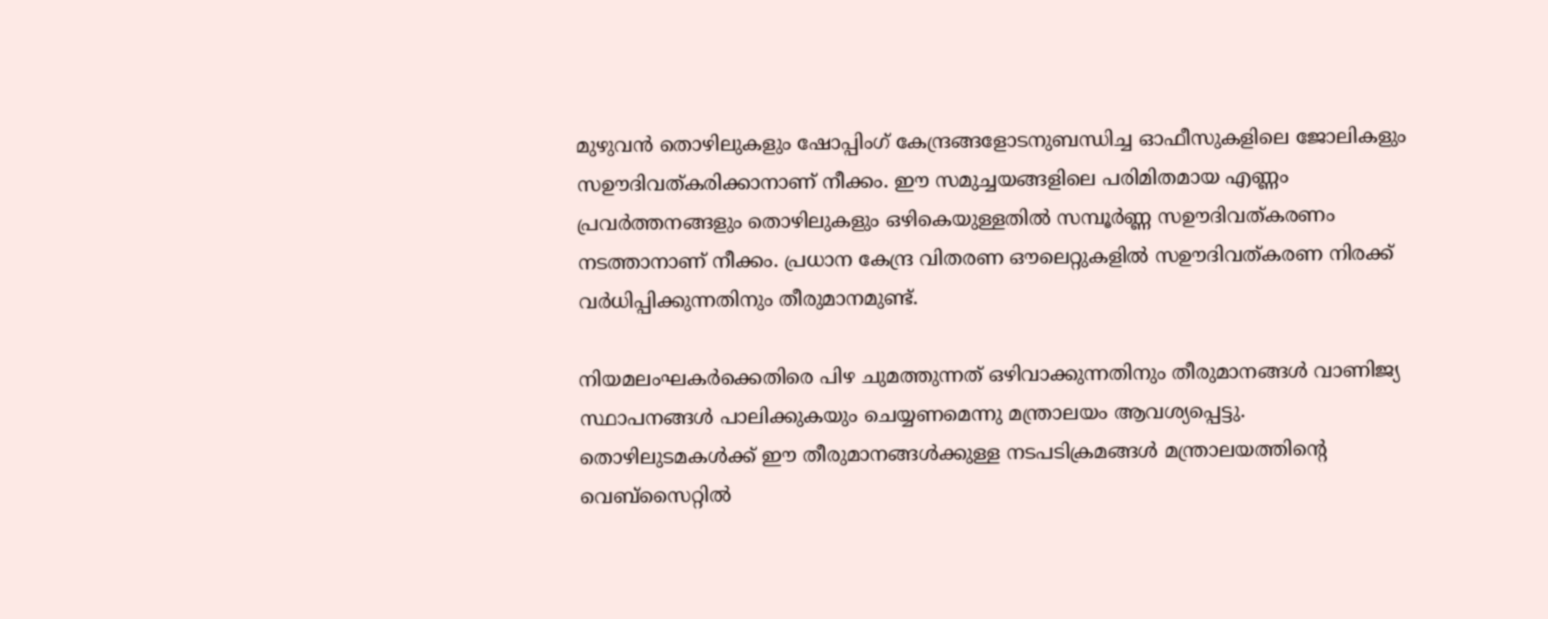മുഴുവൻ തൊഴിലുകളും ഷോപ്പിംഗ് കേന്ദ്രങ്ങളോടനുബന്ധിച്ച ഓഫീസുകളിലെ ജോലികളും സഊദിവത്കരിക്കാനാണ് നീക്കം. ഈ സമുച്ചയങ്ങളിലെ പരിമിതമായ എണ്ണം പ്രവർത്തനങ്ങളും തൊഴിലുകളും ഒഴികെയുള്ളതിൽ സമ്പൂർണ്ണ സഊദിവത്കരണം നടത്താനാണ് നീക്കം. പ്രധാന കേന്ദ്ര വിതരണ ഔലെറ്റുകളിൽ സഊദിവത്കരണ നിരക്ക് വർധിപ്പിക്കുന്നതിനും തീരുമാനമുണ്ട്.

നിയമലംഘകർക്കെതിരെ പിഴ ചുമത്തുന്നത് ഒഴിവാക്കുന്നതിനും തീരുമാനങ്ങൾ വാണിജ്യ സ്ഥാപനങ്ങൾ പാലിക്കുകയും ചെയ്യണമെന്നു മന്ത്രാലയം ആവശ്യപ്പെട്ടു. തൊഴിലുടമകൾക്ക് ഈ തീരുമാനങ്ങൾക്കുള്ള നടപടിക്രമങ്ങൾ മന്ത്രാലയത്തിന്റെ വെബ്‌സൈറ്റിൽ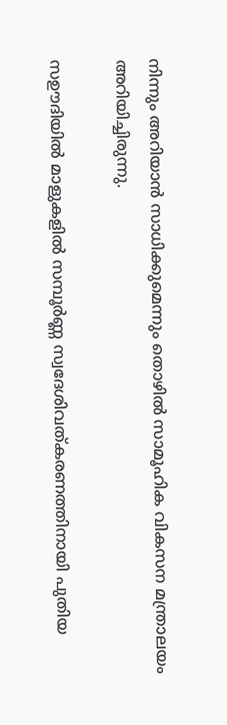നിന്നും അറിയാൻ സാധിക്കുമെന്നും തൊഴിൽ സാമൂഹിക വികസന മന്ത്രാലയം അറിയിച്ചിരുന്നു.

സഊദിയിൽ മാളുകളിൽ സമ്പൂർണ്ണ സ്വദേശിവത്കരണത്തിനായി പുതിയ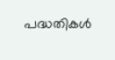പദ്ധതികൾ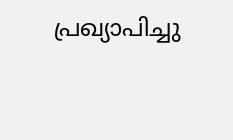പ്രഖ്യാപിച്ചു